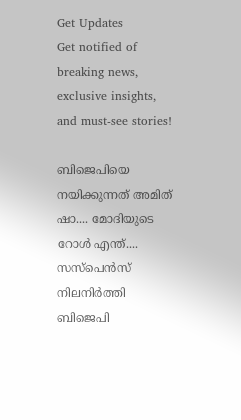Get Updates
Get notified of breaking news, exclusive insights, and must-see stories!

ബിജെപിയെ നയിക്കുന്നത് അമിത് ഷാ.... മോദിയുടെ റോള്‍ എന്ത്.... സസ്‌പെന്‍സ് നിലനിര്‍ത്തി ബിജെപി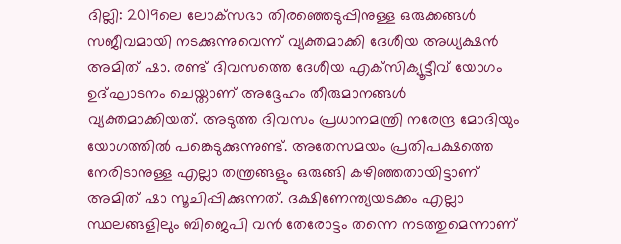ദില്ലി: 2019ലെ ലോക്‌സഭാ തിരഞ്ഞെടുപ്പിനുള്ള ഒരുക്കങ്ങള്‍ സജീവമായി നടക്കുന്നുവെന്ന് വ്യക്തമാക്കി ദേശീയ അധ്യക്ഷന്‍ അമിത് ഷാ. രണ്ട് ദിവസത്തെ ദേശീയ എക്‌സിക്യൂട്ടീവ് യോഗം ഉദ്ഘാടനം ചെയ്താണ് അദ്ദേഹം തീരുമാനങ്ങള്‍ വ്യക്തമാക്കിയത്. അടുത്ത ദിവസം പ്രധാനമന്ത്രി നരേന്ദ്ര മോദിയും യോഗത്തില്‍ പങ്കെടുക്കുന്നുണ്ട്. അതേസമയം പ്രതിപക്ഷത്തെ നേരിടാനുള്ള എല്ലാ തന്ത്രങ്ങളും ഒരുങ്ങി കഴിഞ്ഞതായിട്ടാണ് അമിത് ഷാ സൂചിപ്പിക്കുന്നത്. ദക്ഷിണേന്ത്യയടക്കം എല്ലാ സ്ഥലങ്ങളിലും ബിജെപി വന്‍ തേരോട്ടം തന്നെ നടത്തുമെന്നാണ്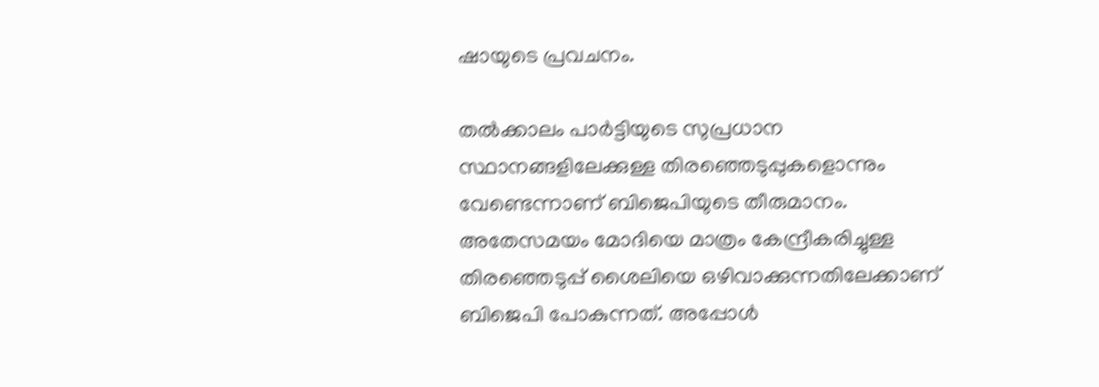ഷായുടെ പ്രവചനം.

തല്‍ക്കാലം പാര്‍ട്ടിയുടെ സുപ്രധാന സ്ഥാനങ്ങളിലേക്കുള്ള തിരഞ്ഞെടുപ്പുകളൊന്നും വേണ്ടെന്നാണ് ബിജെപിയുടെ തീരുമാനം. അതേസമയം മോദിയെ മാത്രം കേന്ദ്രീകരിച്ചുള്ള തിരഞ്ഞെടുപ്പ് ശൈലിയെ ഒഴിവാക്കുന്നതിലേക്കാണ് ബിജെപി പോകുന്നത്. അപ്പോള്‍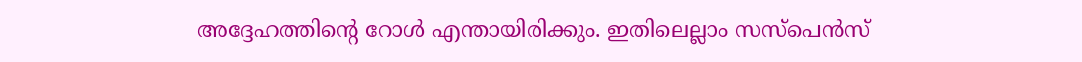അദ്ദേഹത്തിന്റെ റോള്‍ എന്തായിരിക്കും. ഇതിലെല്ലാം സസ്‌പെന്‍സ്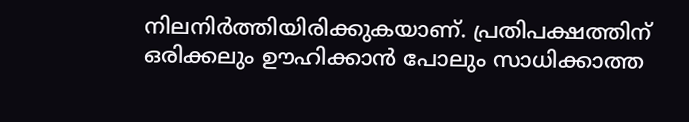നിലനിര്‍ത്തിയിരിക്കുകയാണ്. പ്രതിപക്ഷത്തിന് ഒരിക്കലും ഊഹിക്കാന്‍ പോലും സാധിക്കാത്ത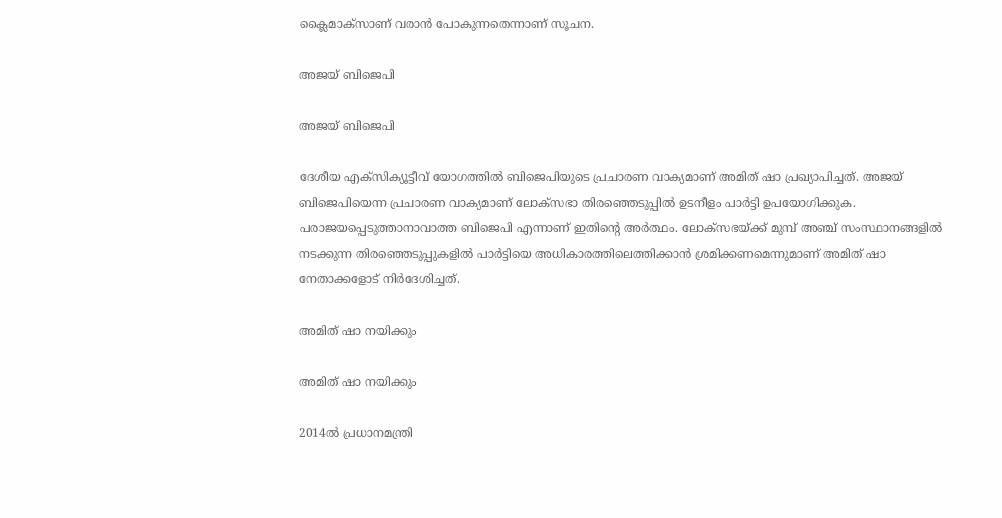ക്ലൈമാക്‌സാണ് വരാന്‍ പോകുന്നതെന്നാണ് സൂചന.

അജയ് ബിജെപി

അജയ് ബിജെപി

ദേശീയ എക്‌സിക്യൂട്ടീവ് യോഗത്തില്‍ ബിജെപിയുടെ പ്രചാരണ വാക്യമാണ് അമിത് ഷാ പ്രഖ്യാപിച്ചത്. അജയ് ബിജെപിയെന്ന പ്രചാരണ വാക്യമാണ് ലോക്‌സഭാ തിരഞ്ഞെടുപ്പില്‍ ഉടനീളം പാര്‍ട്ടി ഉപയോഗിക്കുക. പരാജയപ്പെടുത്താനാവാത്ത ബിജെപി എന്നാണ് ഇതിന്റെ അര്‍ത്ഥം. ലോക്‌സഭയ്ക്ക് മുമ്പ് അഞ്ച് സംസ്ഥാനങ്ങളില്‍ നടക്കുന്ന തിരഞ്ഞെടുപ്പുകളില്‍ പാര്‍ട്ടിയെ അധികാരത്തിലെത്തിക്കാന്‍ ശ്രമിക്കണമെന്നുമാണ് അമിത് ഷാ നേതാക്കളോട് നിര്‍ദേശിച്ചത്.

അമിത് ഷാ നയിക്കും

അമിത് ഷാ നയിക്കും

2014ല്‍ പ്രധാനമന്ത്രി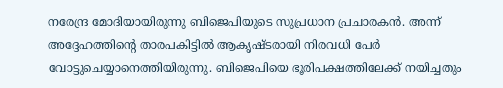നരേന്ദ്ര മോദിയായിരുന്നു ബിജെപിയുടെ സുപ്രധാന പ്രചാരകന്‍. അന്ന് അദ്ദേഹത്തിന്റെ താരപകിട്ടില്‍ ആകൃഷ്ടരായി നിരവധി പേര്‍ വോട്ടുചെയ്യാനെത്തിയിരുന്നു. ബിജെപിയെ ഭൂരിപക്ഷത്തിലേക്ക് നയിച്ചതും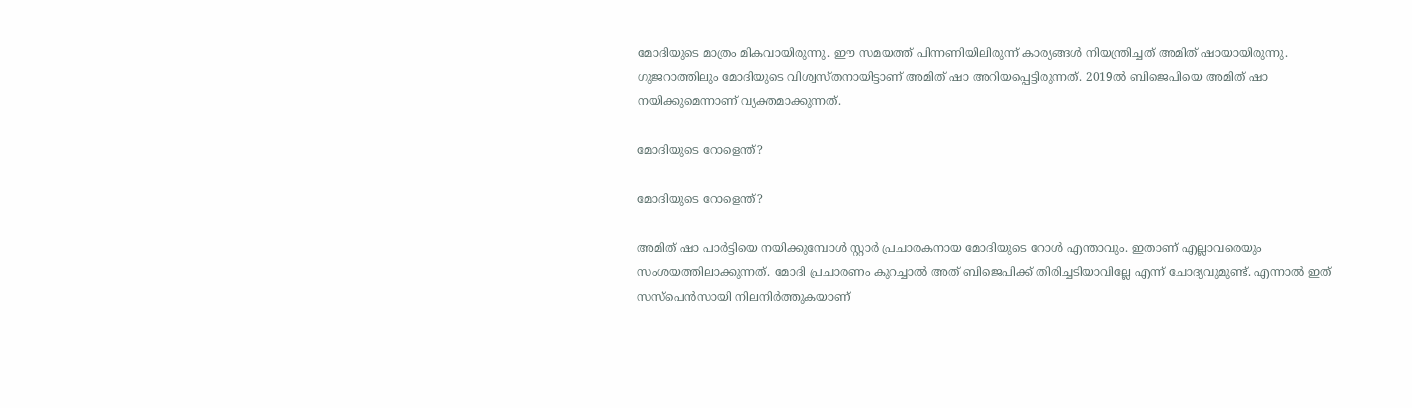മോദിയുടെ മാത്രം മികവായിരുന്നു. ഈ സമയത്ത് പിന്നണിയിലിരുന്ന് കാര്യങ്ങള്‍ നിയന്ത്രിച്ചത് അമിത് ഷായായിരുന്നു. ഗുജറാത്തിലും മോദിയുടെ വിശ്വസ്തനായിട്ടാണ് അമിത് ഷാ അറിയപ്പെട്ടിരുന്നത്. 2019ല്‍ ബിജെപിയെ അമിത് ഷാ നയിക്കുമെന്നാണ് വ്യക്തമാക്കുന്നത്.

മോദിയുടെ റോളെന്ത്?

മോദിയുടെ റോളെന്ത്?

അമിത് ഷാ പാര്‍ട്ടിയെ നയിക്കുമ്പോള്‍ സ്റ്റാര്‍ പ്രചാരകനായ മോദിയുടെ റോള്‍ എന്താവും. ഇതാണ് എല്ലാവരെയും സംശയത്തിലാക്കുന്നത്. മോദി പ്രചാരണം കുറച്ചാല്‍ അത് ബിജെപിക്ക് തിരിച്ചടിയാവില്ലേ എന്ന് ചോദ്യവുമുണ്ട്. എന്നാല്‍ ഇത് സസ്‌പെന്‍സായി നിലനിര്‍ത്തുകയാണ്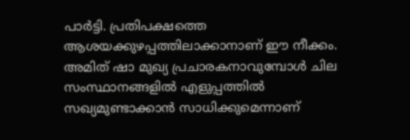പാര്‍ട്ടി. പ്രതിപക്ഷത്തെ ആശയക്കുഴപ്പത്തിലാക്കാനാണ് ഈ നീക്കം. അമിത് ഷാ മുഖ്യ പ്രചാരകനാവുമ്പോള്‍ ചില സംസ്ഥാനങ്ങളില്‍ എളുപ്പത്തില്‍ സഖ്യമുണ്ടാക്കാന്‍ സാധിക്കുമെന്നാണ്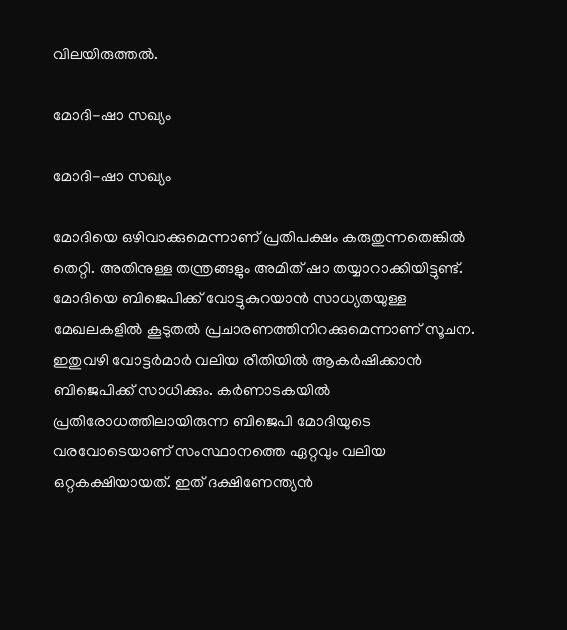വിലയിരുത്തല്‍.

മോദി-ഷാ സഖ്യം

മോദി-ഷാ സഖ്യം

മോദിയെ ഒഴിവാക്കുമെന്നാണ് പ്രതിപക്ഷം കരുതുന്നതെങ്കില്‍ തെറ്റി. അതിനുള്ള തന്ത്രങ്ങളും അമിത് ഷാ തയ്യാറാക്കിയിട്ടുണ്ട്. മോദിയെ ബിജെപിക്ക് വോട്ടുകുറയാന്‍ സാധ്യതയുള്ള മേഖലകളില്‍ കൂടുതല്‍ പ്രചാരണത്തിനിറക്കുമെന്നാണ് സൂചന. ഇതുവഴി വോട്ടര്‍മാര്‍ വലിയ രീതിയില്‍ ആകര്‍ഷിക്കാന്‍ ബിജെപിക്ക് സാധിക്കും. കര്‍ണാടകയില്‍ പ്രതിരോധത്തിലായിരുന്ന ബിജെപി മോദിയുടെ വരവോടെയാണ് സംസ്ഥാനത്തെ ഏറ്റവും വലിയ ഒറ്റകക്ഷിയായത്. ഇത് ദക്ഷിണേന്ത്യന്‍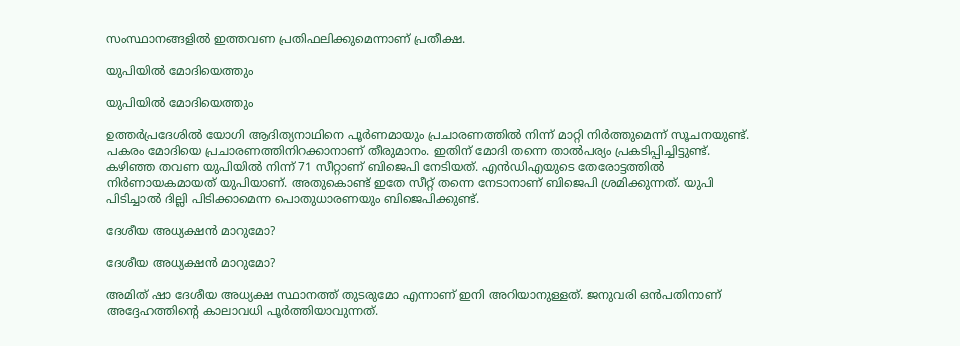സംസ്ഥാനങ്ങളില്‍ ഇത്തവണ പ്രതിഫലിക്കുമെന്നാണ് പ്രതീക്ഷ.

യുപിയില്‍ മോദിയെത്തും

യുപിയില്‍ മോദിയെത്തും

ഉത്തര്‍പ്രദേശില്‍ യോഗി ആദിത്യനാഥിനെ പൂര്‍ണമായും പ്രചാരണത്തില്‍ നിന്ന് മാറ്റി നിര്‍ത്തുമെന്ന് സൂചനയുണ്ട്. പകരം മോദിയെ പ്രചാരണത്തിനിറക്കാനാണ് തീരുമാനം. ഇതിന് മോദി തന്നെ താല്‍പര്യം പ്രകടിപ്പിച്ചിട്ടുണ്ട്. കഴിഞ്ഞ തവണ യുപിയില്‍ നിന്ന് 71 സീറ്റാണ് ബിജെപി നേടിയത്. എന്‍ഡിഎയുടെ തേരോട്ടത്തില്‍ നിര്‍ണായകമായത് യുപിയാണ്. അതുകൊണ്ട് ഇതേ സീറ്റ് തന്നെ നേടാനാണ് ബിജെപി ശ്രമിക്കുന്നത്. യുപി പിടിച്ചാല്‍ ദില്ലി പിടിക്കാമെന്ന പൊതുധാരണയും ബിജെപിക്കുണ്ട്.

ദേശീയ അധ്യക്ഷന്‍ മാറുമോ?

ദേശീയ അധ്യക്ഷന്‍ മാറുമോ?

അമിത് ഷാ ദേശീയ അധ്യക്ഷ സ്ഥാനത്ത് തുടരുമോ എന്നാണ് ഇനി അറിയാനുള്ളത്. ജനുവരി ഒന്‍പതിനാണ് അദ്ദേഹത്തിന്റെ കാലാവധി പൂര്‍ത്തിയാവുന്നത്.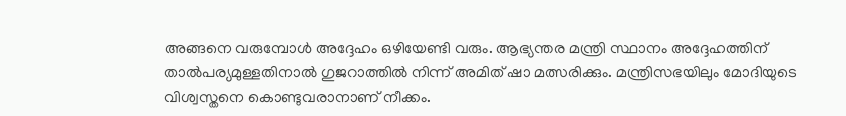അങ്ങനെ വരുമ്പോള്‍ അദ്ദേഹം ഒഴിയേണ്ടി വരും. ആഭ്യന്തര മന്ത്രി സ്ഥാനം അദ്ദേഹത്തിന് താല്‍പര്യമുള്ളതിനാല്‍ ഗുജറാത്തില്‍ നിന്ന് അമിത് ഷാ മത്സരിക്കും. മന്ത്രിസഭയിലും മോദിയുടെ വിശ്വസ്തനെ കൊണ്ടുവരാനാണ് നീക്കം.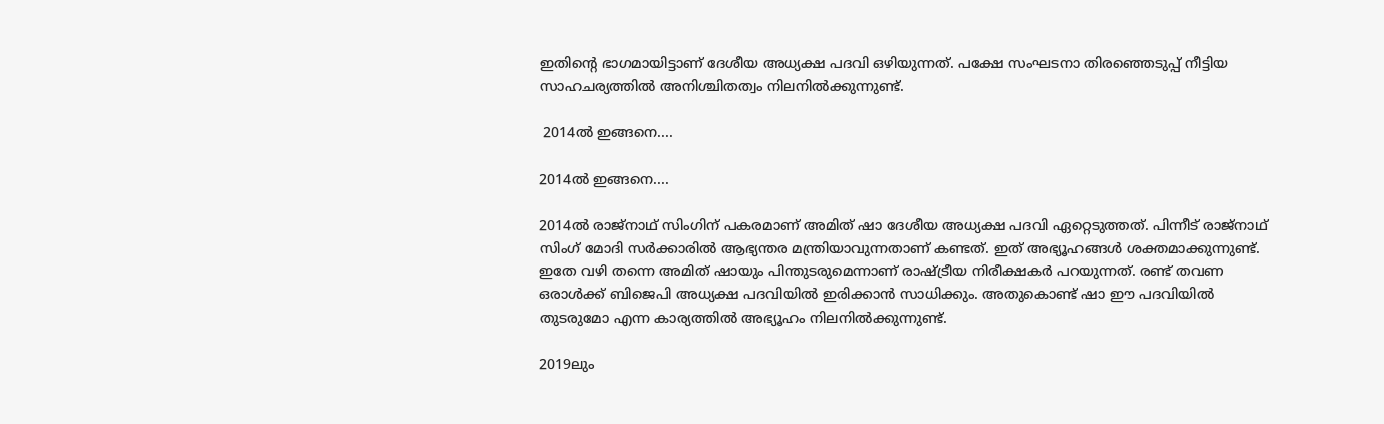ഇതിന്റെ ഭാഗമായിട്ടാണ് ദേശീയ അധ്യക്ഷ പദവി ഒഴിയുന്നത്. പക്ഷേ സംഘടനാ തിരഞ്ഞെടുപ്പ് നീട്ടിയ സാഹചര്യത്തില്‍ അനിശ്ചിതത്വം നിലനില്‍ക്കുന്നുണ്ട്.

 2014ല്‍ ഇങ്ങനെ....

2014ല്‍ ഇങ്ങനെ....

2014ല്‍ രാജ്‌നാഥ് സിംഗിന് പകരമാണ് അമിത് ഷാ ദേശീയ അധ്യക്ഷ പദവി ഏറ്റെടുത്തത്. പിന്നീട് രാജ്‌നാഥ് സിംഗ് മോദി സര്‍ക്കാരില്‍ ആഭ്യന്തര മന്ത്രിയാവുന്നതാണ് കണ്ടത്. ഇത് അഭ്യൂഹങ്ങള്‍ ശക്തമാക്കുന്നുണ്ട്. ഇതേ വഴി തന്നെ അമിത് ഷായും പിന്തുടരുമെന്നാണ് രാഷ്ട്രീയ നിരീക്ഷകര്‍ പറയുന്നത്. രണ്ട് തവണ ഒരാള്‍ക്ക് ബിജെപി അധ്യക്ഷ പദവിയില്‍ ഇരിക്കാന്‍ സാധിക്കും. അതുകൊണ്ട് ഷാ ഈ പദവിയില്‍ തുടരുമോ എന്ന കാര്യത്തില്‍ അഭ്യൂഹം നിലനില്‍ക്കുന്നുണ്ട്.

2019ലും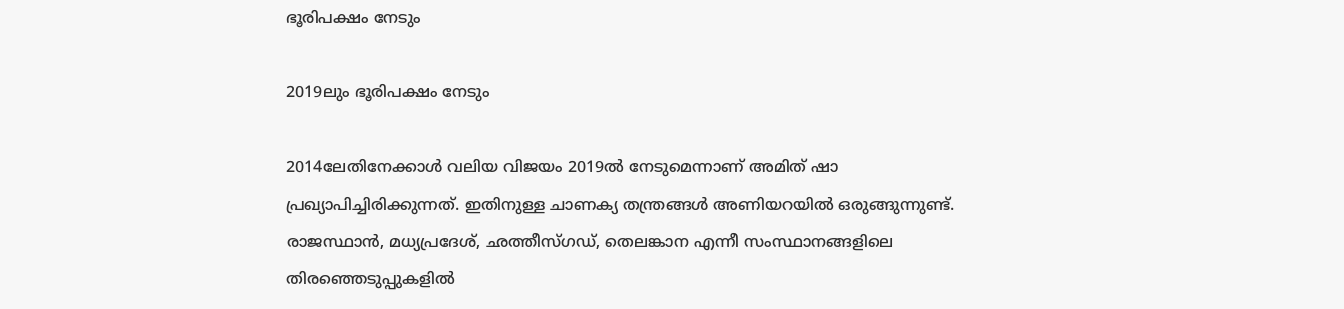ഭൂരിപക്ഷം നേടും

2019ലും ഭൂരിപക്ഷം നേടും

2014ലേതിനേക്കാള്‍ വലിയ വിജയം 2019ല്‍ നേടുമെന്നാണ് അമിത് ഷാ പ്രഖ്യാപിച്ചിരിക്കുന്നത്. ഇതിനുള്ള ചാണക്യ തന്ത്രങ്ങള്‍ അണിയറയില്‍ ഒരുങ്ങുന്നുണ്ട്. രാജസ്ഥാന്‍, മധ്യപ്രദേശ്, ഛത്തീസ്ഗഡ്, തെലങ്കാന എന്നീ സംസ്ഥാനങ്ങളിലെ തിരഞ്ഞെടുപ്പുകളില്‍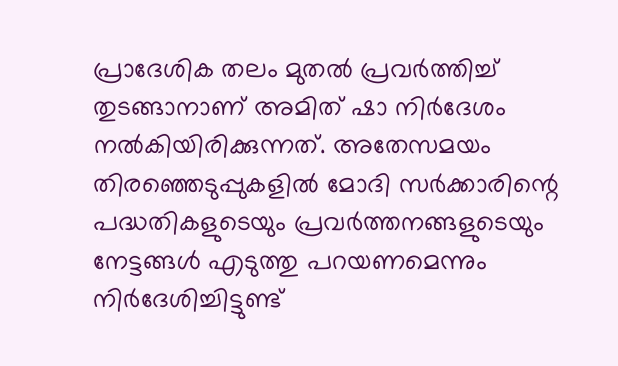പ്രാദേശിക തലം മുതല്‍ പ്രവര്‍ത്തിച്ച് തുടങ്ങാനാണ് അമിത് ഷാ നിര്‍ദേശം നല്‍കിയിരിക്കുന്നത്. അതേസമയം തിരഞ്ഞെടുപ്പുകളില്‍ മോദി സര്‍ക്കാരിന്റെ പദ്ധതികളുടെയും പ്രവര്‍ത്തനങ്ങളുടെയും നേട്ടങ്ങള്‍ എടുത്തു പറയണമെന്നും നിര്‍ദേശിച്ചിട്ടുണ്ട്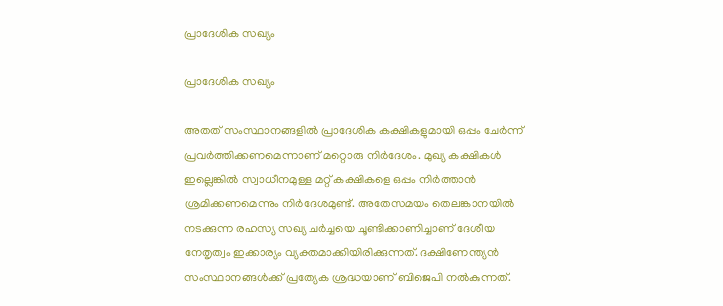പ്രാദേശിക സഖ്യം

പ്രാദേശിക സഖ്യം

അതത് സംസ്ഥാനങ്ങളില്‍ പ്രാദേശിക കക്ഷികളുമായി ഒപ്പം ചേര്‍ന്ന് പ്രവര്‍ത്തിക്കണമെന്നാണ് മറ്റൊരു നിര്‍ദേശം. മുഖ്യ കക്ഷികള്‍ ഇല്ലെങ്കില്‍ സ്വാധീനമുള്ള മറ്റ് കക്ഷികളെ ഒപ്പം നിര്‍ത്താന്‍ ശ്രമിക്കണമെന്നും നിര്‍ദേശമുണ്ട്. അതേസമയം തെലങ്കാനയില്‍ നടക്കുന്ന രഹസ്യ സഖ്യ ചര്‍ച്ചയെ ചൂണ്ടിക്കാണിച്ചാണ് ദേശീയ നേതൃത്വം ഇക്കാര്യം വ്യക്തമാക്കിയിരിക്കുന്നത്. ദക്ഷിണേന്ത്യന്‍ സംസ്ഥാനങ്ങള്‍ക്ക് പ്രത്യേക ശ്രദ്ധയാണ് ബിജെപി നല്‍കുന്നത്.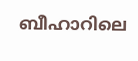ബീഹാറിലെ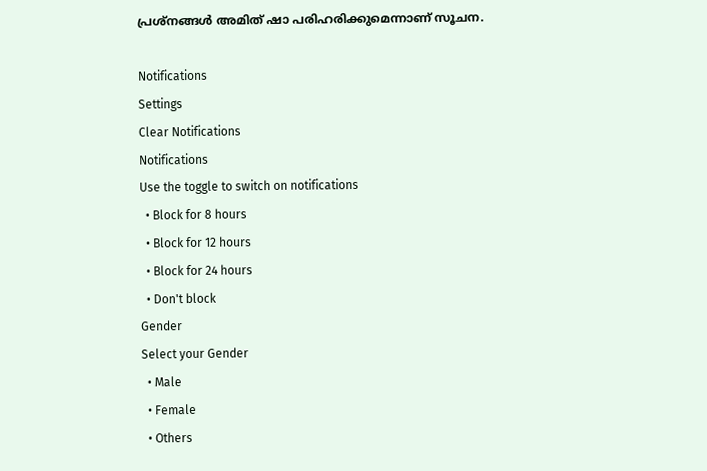പ്രശ്‌നങ്ങള്‍ അമിത് ഷാ പരിഹരിക്കുമെന്നാണ് സൂചന.

Notifications
Settings
Clear Notifications
Notifications
Use the toggle to switch on notifications
  • Block for 8 hours
  • Block for 12 hours
  • Block for 24 hours
  • Don't block
Gender
Select your Gender
  • Male
  • Female
  • Others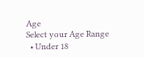Age
Select your Age Range
  • Under 18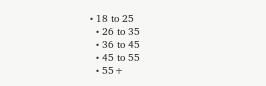• 18 to 25
  • 26 to 35
  • 36 to 45
  • 45 to 55
  • 55+